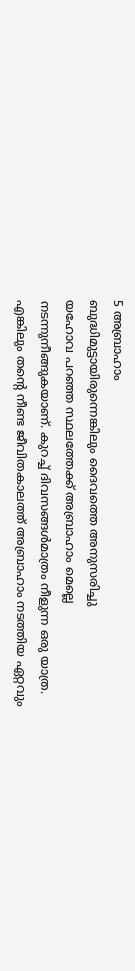5 അബ്രാഹാം
ബുദ്ധിമുട്ടായിരുന്നെങ്കിലും ദൈവത്തെ അനുസരിച്ചു
യഹോവ പറഞ്ഞ സ്ഥലത്തേക്ക് അബ്രാഹാം മെല്ലെ നടന്നുനീങ്ങുകയാണ്. കുറച്ച് ദിവസങ്ങൾമാത്രം നീളുന്ന ഒരു യാത്ര. എങ്കിലും തന്റെ നീണ്ട ജീവിതകാലത്ത് അബ്രാഹാം നടത്തിയ ഏറ്റവും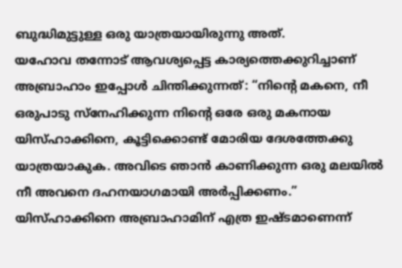ബുദ്ധിമുട്ടുള്ള ഒരു യാത്രയായിരുന്നു അത്.
യഹോവ തന്നോട് ആവശ്യപ്പെട്ട കാര്യത്തെക്കുറിച്ചാണ് അബ്രാഹാം ഇപ്പോൾ ചിന്തിക്കുന്നത്: “നിന്റെ മകനെ, നീ ഒരുപാടു സ്നേഹിക്കുന്ന നിന്റെ ഒരേ ഒരു മകനായ യിസ്ഹാക്കിനെ, കൂട്ടിക്കൊണ്ട് മോരിയ ദേശത്തേക്കു യാത്രയാകുക. അവിടെ ഞാൻ കാണിക്കുന്ന ഒരു മലയിൽ നീ അവനെ ദഹനയാഗമായി അർപ്പിക്കണം.” യിസ്ഹാക്കിനെ അബ്രാഹാമിന് എത്ര ഇഷ്ടമാണെന്ന്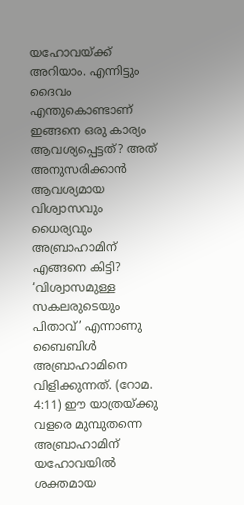യഹോവയ്ക്ക് അറിയാം. എന്നിട്ടും ദൈവം എന്തുകൊണ്ടാണ് ഇങ്ങനെ ഒരു കാര്യം ആവശ്യപ്പെട്ടത്? അത് അനുസരിക്കാൻ ആവശ്യമായ വിശ്വാസവും ധൈര്യവും അബ്രാഹാമിന് എങ്ങനെ കിട്ടി?
‘വിശ്വാസമുള്ള സകലരുടെയും പിതാവ്’ എന്നാണു ബൈബിൾ അബ്രാഹാമിനെ വിളിക്കുന്നത്. (റോമ. 4:11) ഈ യാത്രയ്ക്കു വളരെ മുമ്പുതന്നെ അബ്രാഹാമിന് യഹോവയിൽ ശക്തമായ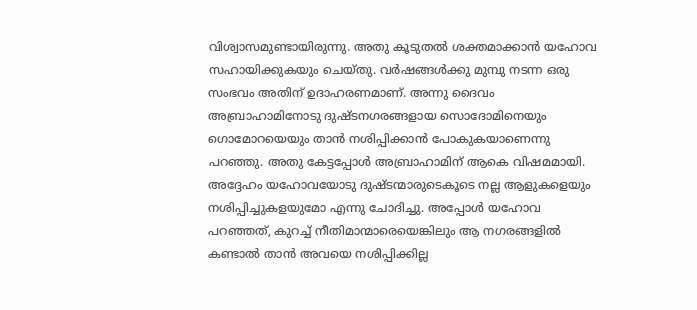വിശ്വാസമുണ്ടായിരുന്നു. അതു കൂടുതൽ ശക്തമാക്കാൻ യഹോവ സഹായിക്കുകയും ചെയ്തു. വർഷങ്ങൾക്കു മുമ്പു നടന്ന ഒരു സംഭവം അതിന് ഉദാഹരണമാണ്. അന്നു ദൈവം അബ്രാഹാമിനോടു ദുഷ്ടനഗരങ്ങളായ സൊദോമിനെയും ഗൊമോറയെയും താൻ നശിപ്പിക്കാൻ പോകുകയാണെന്നു പറഞ്ഞു. അതു കേട്ടപ്പോൾ അബ്രാഹാമിന് ആകെ വിഷമമായി. അദ്ദേഹം യഹോവയോടു ദുഷ്ടന്മാരുടെകൂടെ നല്ല ആളുകളെയും നശിപ്പിച്ചുകളയുമോ എന്നു ചോദിച്ചു. അപ്പോൾ യഹോവ പറഞ്ഞത്, കുറച്ച് നീതിമാന്മാരെയെങ്കിലും ആ നഗരങ്ങളിൽ കണ്ടാൽ താൻ അവയെ നശിപ്പിക്കില്ല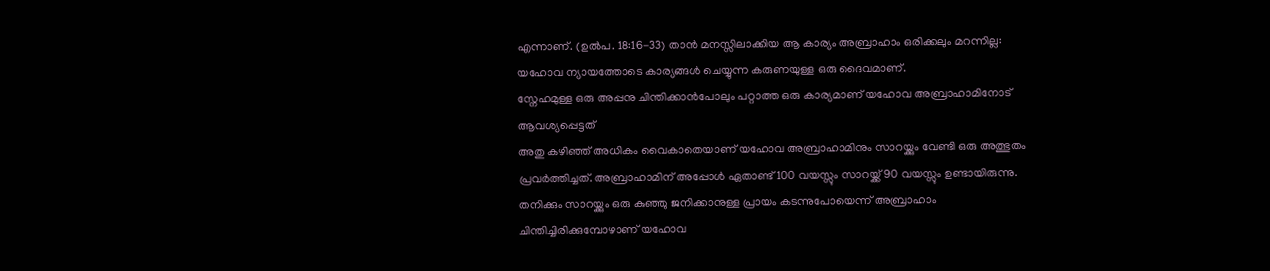എന്നാണ്. (ഉൽപ. 18:16-33) താൻ മനസ്സിലാക്കിയ ആ കാര്യം അബ്രാഹാം ഒരിക്കലും മറന്നില്ല: യഹോവ ന്യായത്തോടെ കാര്യങ്ങൾ ചെയ്യുന്ന കരുണയുള്ള ഒരു ദൈവമാണ്.
സ്നേഹമുള്ള ഒരു അപ്പനു ചിന്തിക്കാൻപോലും പറ്റാത്ത ഒരു കാര്യമാണ് യഹോവ അബ്രാഹാമിനോട് ആവശ്യപ്പെട്ടത്
അതു കഴിഞ്ഞ് അധികം വൈകാതെയാണ് യഹോവ അബ്രാഹാമിനും സാറയ്ക്കും വേണ്ടി ഒരു അത്ഭുതം പ്രവർത്തിച്ചത്. അബ്രാഹാമിന് അപ്പോൾ ഏതാണ്ട് 100 വയസ്സും സാറയ്ക്ക് 90 വയസ്സും ഉണ്ടായിരുന്നു. തനിക്കും സാറയ്ക്കും ഒരു കുഞ്ഞു ജനിക്കാനുള്ള പ്രായം കടന്നുപോയെന്ന് അബ്രാഹാം ചിന്തിച്ചിരിക്കുമ്പോഴാണ് യഹോവ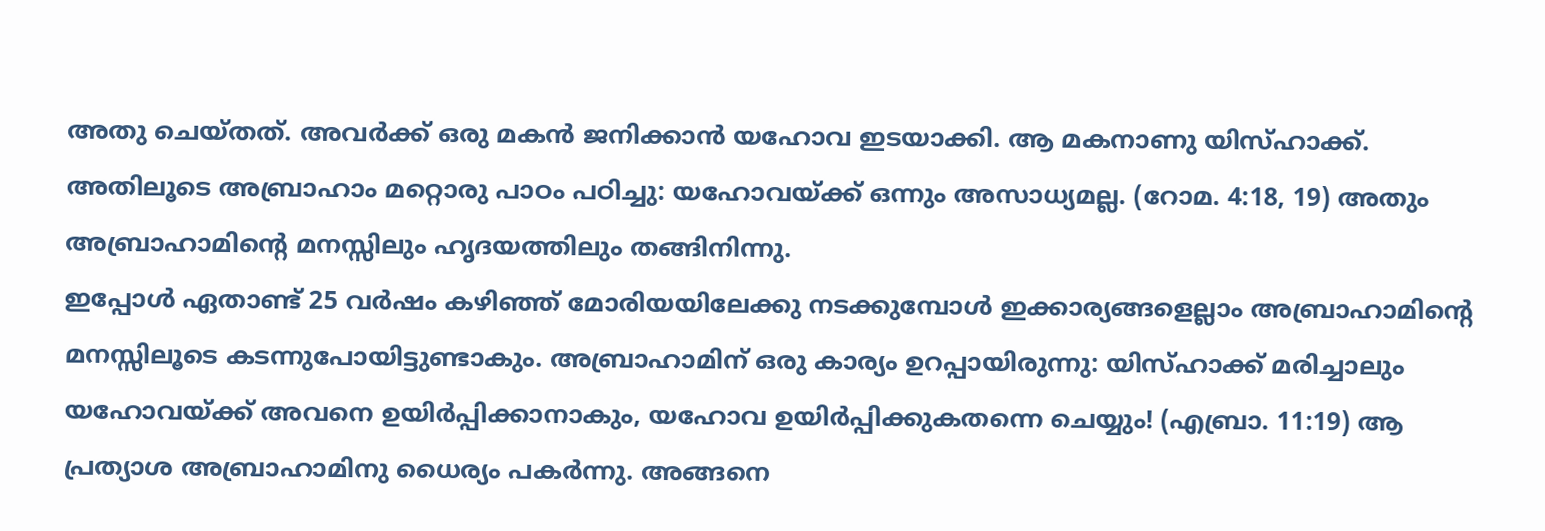അതു ചെയ്തത്. അവർക്ക് ഒരു മകൻ ജനിക്കാൻ യഹോവ ഇടയാക്കി. ആ മകനാണു യിസ്ഹാക്ക്. അതിലൂടെ അബ്രാഹാം മറ്റൊരു പാഠം പഠിച്ചു: യഹോവയ്ക്ക് ഒന്നും അസാധ്യമല്ല. (റോമ. 4:18, 19) അതും അബ്രാഹാമിന്റെ മനസ്സിലും ഹൃദയത്തിലും തങ്ങിനിന്നു.
ഇപ്പോൾ ഏതാണ്ട് 25 വർഷം കഴിഞ്ഞ് മോരിയയിലേക്കു നടക്കുമ്പോൾ ഇക്കാര്യങ്ങളെല്ലാം അബ്രാഹാമിന്റെ മനസ്സിലൂടെ കടന്നുപോയിട്ടുണ്ടാകും. അബ്രാഹാമിന് ഒരു കാര്യം ഉറപ്പായിരുന്നു: യിസ്ഹാക്ക് മരിച്ചാലും യഹോവയ്ക്ക് അവനെ ഉയിർപ്പിക്കാനാകും, യഹോവ ഉയിർപ്പിക്കുകതന്നെ ചെയ്യും! (എബ്രാ. 11:19) ആ പ്രത്യാശ അബ്രാഹാമിനു ധൈര്യം പകർന്നു. അങ്ങനെ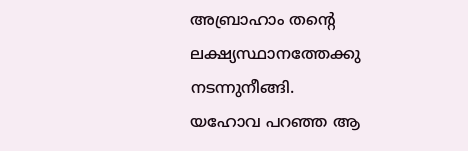അബ്രാഹാം തന്റെ ലക്ഷ്യസ്ഥാനത്തേക്കു നടന്നുനീങ്ങി.
യഹോവ പറഞ്ഞ ആ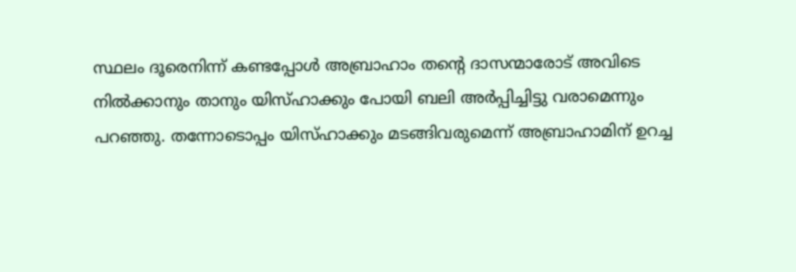സ്ഥലം ദൂരെനിന്ന് കണ്ടപ്പോൾ അബ്രാഹാം തന്റെ ദാസന്മാരോട് അവിടെ നിൽക്കാനും താനും യിസ്ഹാക്കും പോയി ബലി അർപ്പിച്ചിട്ടു വരാമെന്നും പറഞ്ഞു. തന്നോടൊപ്പം യിസ്ഹാക്കും മടങ്ങിവരുമെന്ന് അബ്രാഹാമിന് ഉറച്ച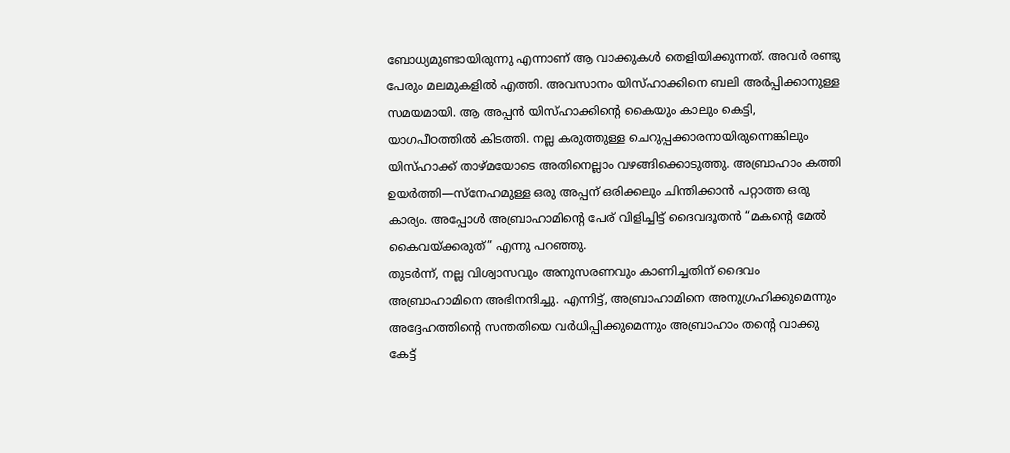ബോധ്യമുണ്ടായിരുന്നു എന്നാണ് ആ വാക്കുകൾ തെളിയിക്കുന്നത്. അവർ രണ്ടു പേരും മലമുകളിൽ എത്തി. അവസാനം യിസ്ഹാക്കിനെ ബലി അർപ്പിക്കാനുള്ള സമയമായി. ആ അപ്പൻ യിസ്ഹാക്കിന്റെ കൈയും കാലും കെട്ടി, യാഗപീഠത്തിൽ കിടത്തി. നല്ല കരുത്തുള്ള ചെറുപ്പക്കാരനായിരുന്നെങ്കിലും യിസ്ഹാക്ക് താഴ്മയോടെ അതിനെല്ലാം വഴങ്ങിക്കൊടുത്തു. അബ്രാഹാം കത്തി ഉയർത്തി—സ്നേഹമുള്ള ഒരു അപ്പന് ഒരിക്കലും ചിന്തിക്കാൻ പറ്റാത്ത ഒരു കാര്യം. അപ്പോൾ അബ്രാഹാമിന്റെ പേര് വിളിച്ചിട്ട് ദൈവദൂതൻ “മകന്റെ മേൽ കൈവയ്ക്കരുത്” എന്നു പറഞ്ഞു.
തുടർന്ന്, നല്ല വിശ്വാസവും അനുസരണവും കാണിച്ചതിന് ദൈവം അബ്രാഹാമിനെ അഭിനന്ദിച്ചു. എന്നിട്ട്, അബ്രാഹാമിനെ അനുഗ്രഹിക്കുമെന്നും അദ്ദേഹത്തിന്റെ സന്തതിയെ വർധിപ്പിക്കുമെന്നും അബ്രാഹാം തന്റെ വാക്കു കേട്ട്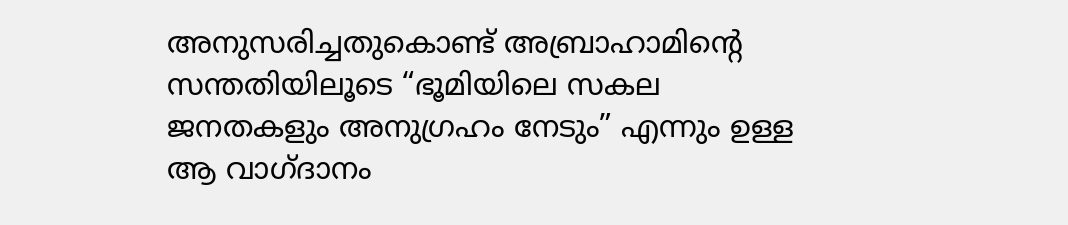അനുസരിച്ചതുകൊണ്ട് അബ്രാഹാമിന്റെ സന്തതിയിലൂടെ “ഭൂമിയിലെ സകല ജനതകളും അനുഗ്രഹം നേടും” എന്നും ഉള്ള ആ വാഗ്ദാനം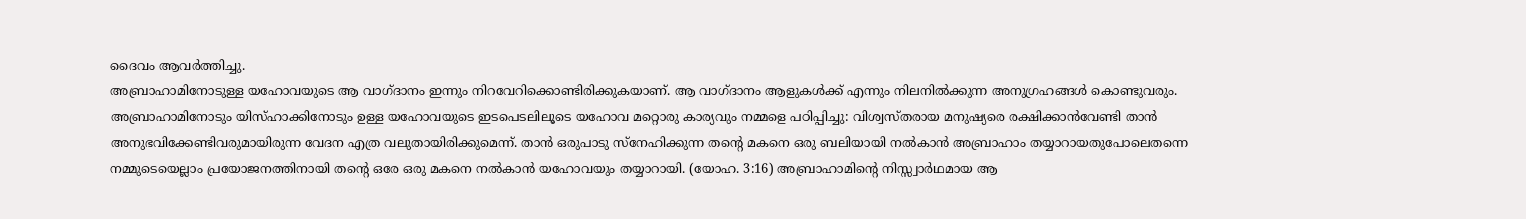ദൈവം ആവർത്തിച്ചു.
അബ്രാഹാമിനോടുള്ള യഹോവയുടെ ആ വാഗ്ദാനം ഇന്നും നിറവേറിക്കൊണ്ടിരിക്കുകയാണ്. ആ വാഗ്ദാനം ആളുകൾക്ക് എന്നും നിലനിൽക്കുന്ന അനുഗ്രഹങ്ങൾ കൊണ്ടുവരും. അബ്രാഹാമിനോടും യിസ്ഹാക്കിനോടും ഉള്ള യഹോവയുടെ ഇടപെടലിലൂടെ യഹോവ മറ്റൊരു കാര്യവും നമ്മളെ പഠിപ്പിച്ചു: വിശ്വസ്തരായ മനുഷ്യരെ രക്ഷിക്കാൻവേണ്ടി താൻ അനുഭവിക്കേണ്ടിവരുമായിരുന്ന വേദന എത്ര വലുതായിരിക്കുമെന്ന്. താൻ ഒരുപാടു സ്നേഹിക്കുന്ന തന്റെ മകനെ ഒരു ബലിയായി നൽകാൻ അബ്രാഹാം തയ്യാറായതുപോലെതന്നെ നമ്മുടെയെല്ലാം പ്രയോജനത്തിനായി തന്റെ ഒരേ ഒരു മകനെ നൽകാൻ യഹോവയും തയ്യാറായി. (യോഹ. 3:16) അബ്രാഹാമിന്റെ നിസ്സ്വാർഥമായ ആ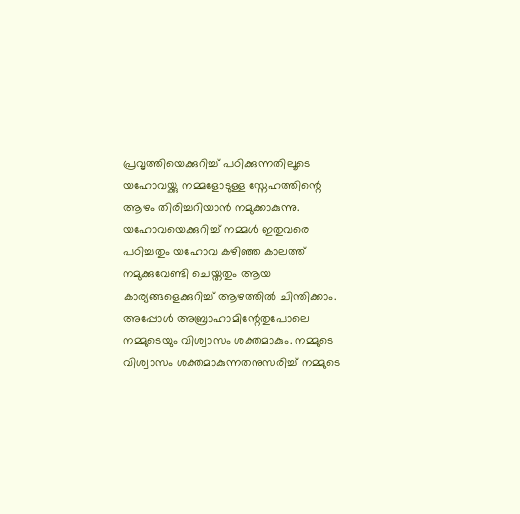പ്രവൃത്തിയെക്കുറിച്ച് പഠിക്കുന്നതിലൂടെ യഹോവയ്ക്കു നമ്മളോടുള്ള സ്നേഹത്തിന്റെ ആഴം തിരിച്ചറിയാൻ നമുക്കാകുന്നു.
യഹോവയെക്കുറിച്ച് നമ്മൾ ഇതുവരെ പഠിച്ചതും യഹോവ കഴിഞ്ഞ കാലത്ത് നമുക്കുവേണ്ടി ചെയ്തതും ആയ കാര്യങ്ങളെക്കുറിച്ച് ആഴത്തിൽ ചിന്തിക്കാം. അപ്പോൾ അബ്രാഹാമിന്റേതുപോലെ നമ്മുടെയും വിശ്വാസം ശക്തമാകും. നമ്മുടെ വിശ്വാസം ശക്തമാകുന്നതനുസരിച്ച് നമ്മുടെ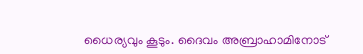ധൈര്യവും കൂടും. ദൈവം അബ്രാഹാമിനോട്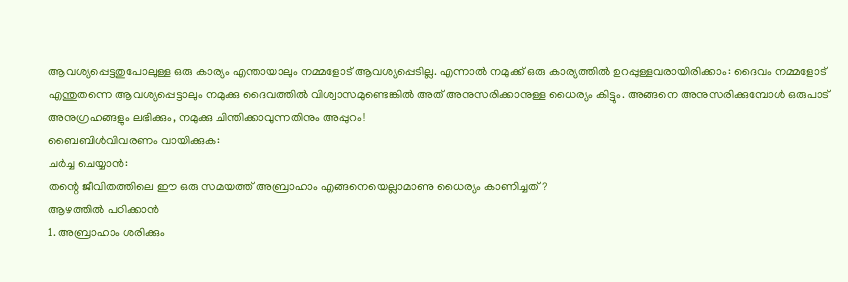ആവശ്യപ്പെട്ടതുപോലുള്ള ഒരു കാര്യം എന്തായാലും നമ്മളോട് ആവശ്യപ്പെടില്ല. എന്നാൽ നമുക്ക് ഒരു കാര്യത്തിൽ ഉറപ്പുള്ളവരായിരിക്കാം: ദൈവം നമ്മളോട് എന്തുതന്നെ ആവശ്യപ്പെട്ടാലും നമുക്കു ദൈവത്തിൽ വിശ്വാസമുണ്ടെങ്കിൽ അത് അനുസരിക്കാനുള്ള ധൈര്യം കിട്ടും. അങ്ങനെ അനുസരിക്കുമ്പോൾ ഒരുപാട് അനുഗ്രഹങ്ങളും ലഭിക്കും, നമുക്കു ചിന്തിക്കാവുന്നതിനും അപ്പുറം!
ബൈബിൾവിവരണം വായിക്കുക:
ചർച്ച ചെയ്യാൻ:
തന്റെ ജീവിതത്തിലെ ഈ ഒരു സമയത്ത് അബ്രാഹാം എങ്ങനെയെല്ലാമാണു ധൈര്യം കാണിച്ചത്?
ആഴത്തിൽ പഠിക്കാൻ
1. അബ്രാഹാം ശരിക്കും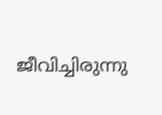ജീവിച്ചിരുന്നു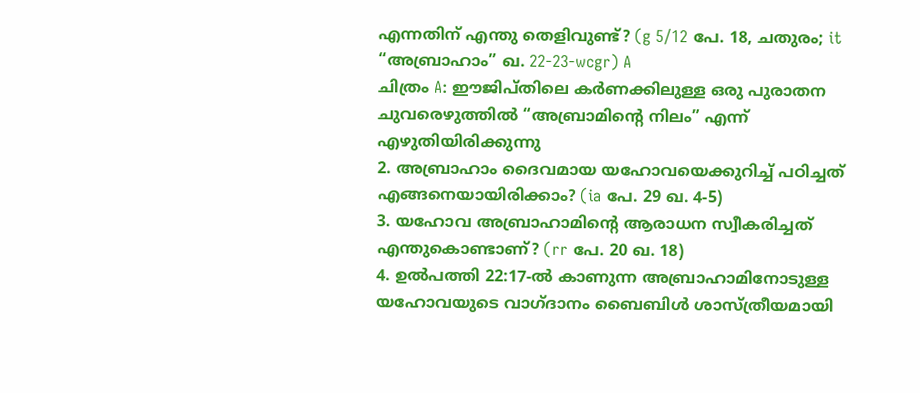എന്നതിന് എന്തു തെളിവുണ്ട്? (g 5/12 പേ. 18, ചതുരം; it “അബ്രാഹാം” ഖ. 22-23-wcgr) A
ചിത്രം A: ഈജിപ്തിലെ കർണക്കിലുള്ള ഒരു പുരാതന ചുവരെഴുത്തിൽ “അബ്രാമിന്റെ നിലം” എന്ന് എഴുതിയിരിക്കുന്നു
2. അബ്രാഹാം ദൈവമായ യഹോവയെക്കുറിച്ച് പഠിച്ചത് എങ്ങനെയായിരിക്കാം? (ia പേ. 29 ഖ. 4-5)
3. യഹോവ അബ്രാഹാമിന്റെ ആരാധന സ്വീകരിച്ചത് എന്തുകൊണ്ടാണ്? (rr പേ. 20 ഖ. 18)
4. ഉൽപത്തി 22:17-ൽ കാണുന്ന അബ്രാഹാമിനോടുള്ള യഹോവയുടെ വാഗ്ദാനം ബൈബിൾ ശാസ്ത്രീയമായി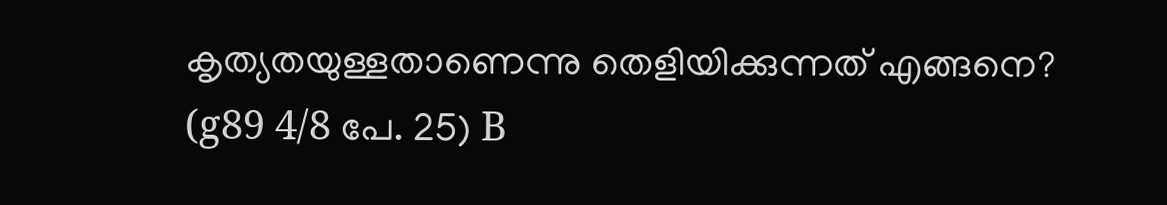കൃത്യതയുള്ളതാണെന്നു തെളിയിക്കുന്നത് എങ്ങനെ? (g89 4/8 പേ. 25) B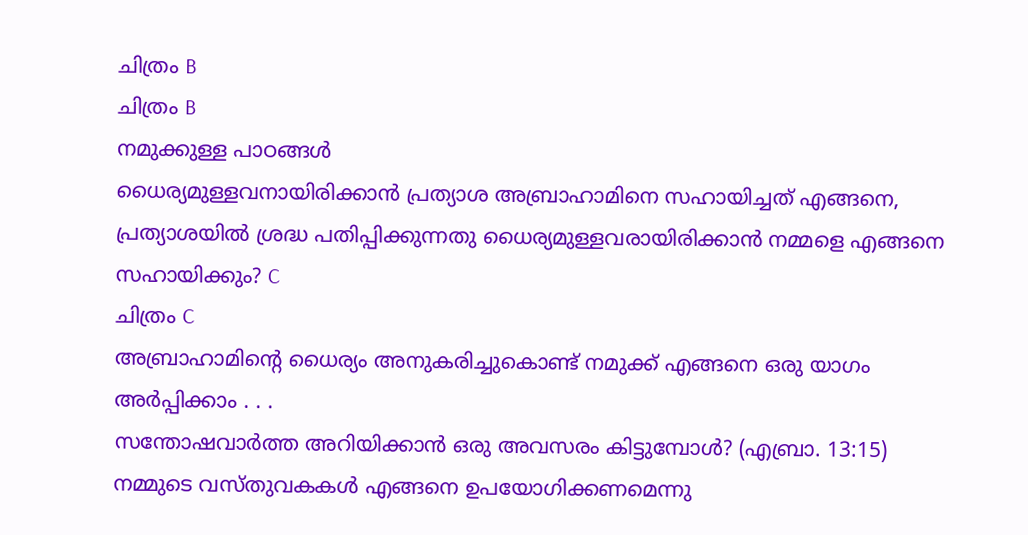ചിത്രം B
ചിത്രം B
നമുക്കുള്ള പാഠങ്ങൾ
ധൈര്യമുള്ളവനായിരിക്കാൻ പ്രത്യാശ അബ്രാഹാമിനെ സഹായിച്ചത് എങ്ങനെ, പ്രത്യാശയിൽ ശ്രദ്ധ പതിപ്പിക്കുന്നതു ധൈര്യമുള്ളവരായിരിക്കാൻ നമ്മളെ എങ്ങനെ സഹായിക്കും? C
ചിത്രം C
അബ്രാഹാമിന്റെ ധൈര്യം അനുകരിച്ചുകൊണ്ട് നമുക്ക് എങ്ങനെ ഒരു യാഗം അർപ്പിക്കാം . . .
സന്തോഷവാർത്ത അറിയിക്കാൻ ഒരു അവസരം കിട്ടുമ്പോൾ? (എബ്രാ. 13:15)
നമ്മുടെ വസ്തുവകകൾ എങ്ങനെ ഉപയോഗിക്കണമെന്നു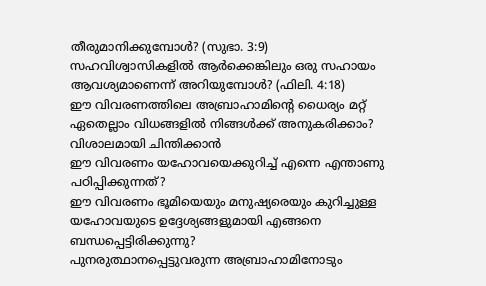തീരുമാനിക്കുമ്പോൾ? (സുഭാ. 3:9)
സഹവിശ്വാസികളിൽ ആർക്കെങ്കിലും ഒരു സഹായം ആവശ്യമാണെന്ന് അറിയുമ്പോൾ? (ഫിലി. 4:18)
ഈ വിവരണത്തിലെ അബ്രാഹാമിന്റെ ധൈര്യം മറ്റ് ഏതെല്ലാം വിധങ്ങളിൽ നിങ്ങൾക്ക് അനുകരിക്കാം?
വിശാലമായി ചിന്തിക്കാൻ
ഈ വിവരണം യഹോവയെക്കുറിച്ച് എന്നെ എന്താണു പഠിപ്പിക്കുന്നത്?
ഈ വിവരണം ഭൂമിയെയും മനുഷ്യരെയും കുറിച്ചുള്ള യഹോവയുടെ ഉദ്ദേശ്യങ്ങളുമായി എങ്ങനെ ബന്ധപ്പെട്ടിരിക്കുന്നു?
പുനരുത്ഥാനപ്പെട്ടുവരുന്ന അബ്രാഹാമിനോടും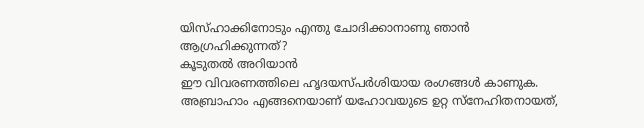യിസ്ഹാക്കിനോടും എന്തു ചോദിക്കാനാണു ഞാൻ ആഗ്രഹിക്കുന്നത്?
കൂടുതൽ അറിയാൻ
ഈ വിവരണത്തിലെ ഹൃദയസ്പർശിയായ രംഗങ്ങൾ കാണുക.
അബ്രാഹാം എങ്ങനെയാണ് യഹോവയുടെ ഉറ്റ സ്നേഹിതനായത്,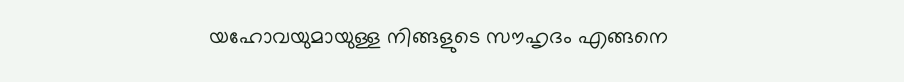യഹോവയുമായുള്ള നിങ്ങളുടെ സൗഹൃദം എങ്ങനെ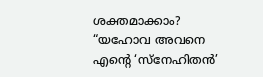ശക്തമാക്കാം?
“യഹോവ അവനെ എന്റെ ‘സ്നേഹിതൻ’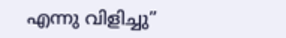എന്നു വിളിച്ചു”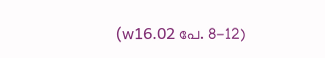(w16.02 പേ. 8-12)